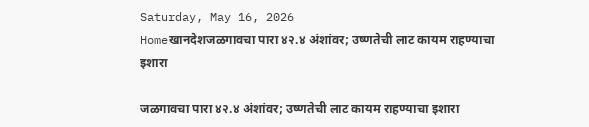Saturday, May 16, 2026
Homeखानदेशजळगावचा पारा ४२.४ अंशांवर; उष्णतेची लाट कायम राहण्याचा इशारा

जळगावचा पारा ४२.४ अंशांवर; उष्णतेची लाट कायम राहण्याचा इशारा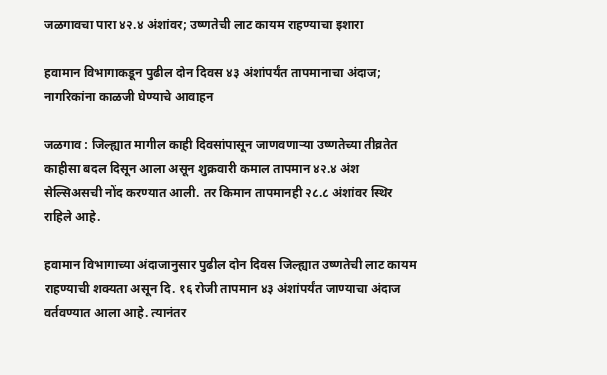जळगावचा पारा ४२.४ अंशांवर; उष्णतेची लाट कायम राहण्याचा इशारा

हवामान विभागाकडून पुढील दोन दिवस ४३ अंशांपर्यंत तापमानाचा अंदाज; नागरिकांना काळजी घेण्याचे आवाहन

जळगाव : जिल्ह्यात मागील काही दिवसांपासून जाणवणाऱ्या उष्णतेच्या तीव्रतेत काहीसा बदल दिसून आला असून शुक्रवारी कमाल तापमान ४२.४ अंश सेल्सिअसची नोंद करण्यात आली. तर किमान तापमानही २८.८ अंशांवर स्थिर राहिले आहे.

हवामान विभागाच्या अंदाजानुसार पुढील दोन दिवस जिल्ह्यात उष्णतेची लाट कायम राहण्याची शक्यता असून दि. १६ रोजी तापमान ४३ अंशांपर्यंत जाण्याचा अंदाज वर्तवण्यात आला आहे. त्यानंतर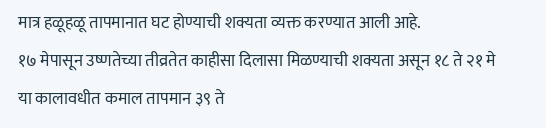मात्र हळूहळू तापमानात घट होण्याची शक्यता व्यक्त करण्यात आली आहे.
१७ मेपासून उष्णतेच्या तीव्रतेत काहीसा दिलासा मिळण्याची शक्यता असून १८ ते २१ मे या कालावधीत कमाल तापमान ३९ ते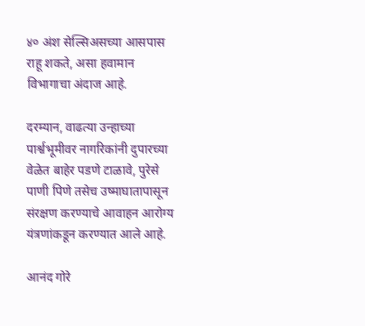४० अंश सेल्सिअसच्या आसपास राहू शकते, असा हवामान विभागाचा अंदाज आहे.

दरम्यान, वाढत्या उन्हाच्या पार्श्वभूमीवर नागरिकांनी दुपारच्या वेळेत बाहेर पडणे टाळावे, पुरेसे पाणी पिणे तसेच उष्माघातापासून संरक्षण करण्याचे आवाहन आरोग्य यंत्रणांकडून करण्यात आले आहे.

आनंद गोरे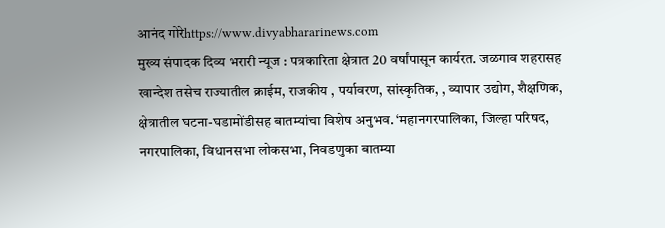आनंद गोरेhttps://www.divyabhararinews.com
मुख्य संपादक दिव्य भरारी न्यूज : पत्रकारिता क्षेत्रात 20 वर्षांपासून कार्यरत. जळगाव शहरासह खान्देश तसेच राज्यातील क्राईम, राजकीय , पर्यावरण, सांस्कृतिक, , व्यापार उद्योग, शैक्षणिक, क्षेत्रातील घटना-घडामोंडीसह बातम्यांचा विशेष अनुभव. ‘महानगरपालिका, जिल्हा परिषद, नगरपालिका, विधानसभा लोकसभा, निवडणुका बातम्या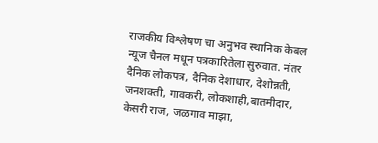राजकीय विश्लेषण चा अनुभव स्थानिक केबल न्यूज चैनल मधून पत्रकारितेला सुरुवात. नंतर दैनिक लोकपत्र, दैनिक देशाधार, देशोन्नती, जनशक्ती, गावकरी, लोकशाही,बातमीदार, केसरी राज, जळगाव माझा,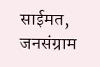साईमत, जनसंग्राम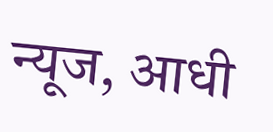न्यूज, आधी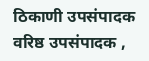ठिकाणी उपसंपादक वरिष्ठ उपसंपादक ,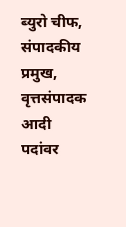ब्युरो चीफ, संपादकीय प्रमुख, वृत्तसंपादक आदी पदांवर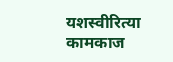यशस्वीरित्या कामकाज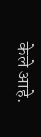केले आहे.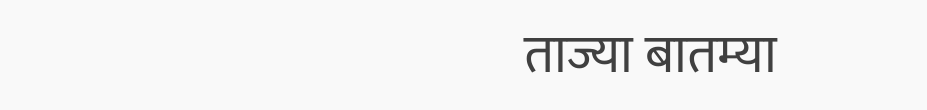ताज्या बातम्या